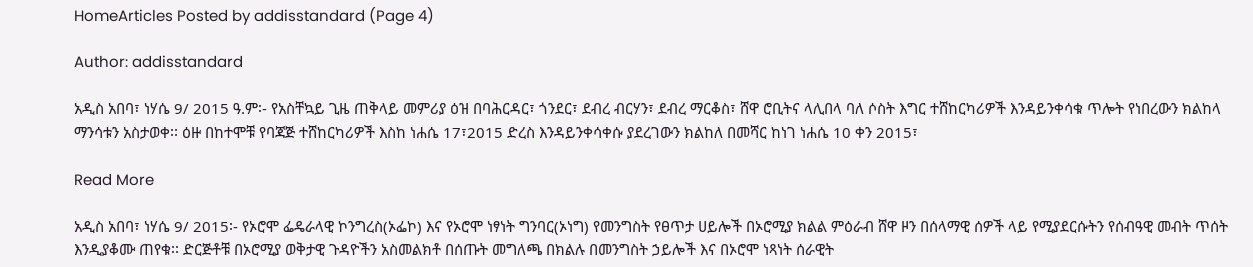HomeArticles Posted by addisstandard (Page 4)

Author: addisstandard

አዲስ አበባ፣ ነሃሴ 9/ 2015 ዓ.ም፡- የአስቸኳይ ጊዜ ጠቅላይ መምሪያ ዕዝ በባሕርዳር፣ ጎንደር፣ ደብረ ብርሃን፣ ደብረ ማርቆስ፣ ሸዋ ሮቢትና ላሊበላ ባለ ሶስት እግር ተሸከርካሪዎች እንዳይንቀሳቁ ጥሎት የነበረውን ክልከላ ማንሳቱን አስታወቀ፡፡ ዕዙ በከተሞቹ የባጃጅ ተሸከርካሪዎች እስከ ነሐሴ 17፣2015 ድረስ እንዳይንቀሳቀሱ ያደረገውን ክልከለ በመሻር ከነገ ነሐሴ 10 ቀን 2015፣

Read More

አዲስ አበባ፣ ነሃሴ 9/ 2015፡- የኦሮሞ ፌዴራላዊ ኮንግረስ(ኦፌኮ) እና የኦሮሞ ነፃነት ግንባር(ኦነግ) የመንግስት የፀጥታ ሀይሎች በኦሮሚያ ክልል ምዕራብ ሸዋ ዞን በሰላማዊ ሰዎች ላይ የሚያደርሱትን የሰብዓዊ መብት ጥሰት እንዲያቆሙ ጠየቁ፡፡ ድርጅቶቹ በኦሮሚያ ወቅታዊ ጉዳዮችን አስመልክቶ በሰጡት መግለጫ በክልሉ በመንግስት ኃይሎች እና በኦሮሞ ነጻነት ሰራዊት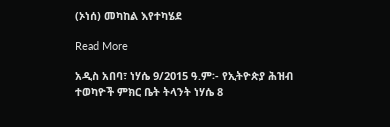(ኦነሰ) መካከል እየተካሄደ

Read More

አዲስ አበባ፣ ነሃሴ 9/2015 ዓ.ም፡- የኢትዮጵያ ሕዝብ ተወካዮች ምክር ቤት ትላንት ነሃሴ 8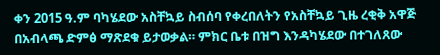ቀን 2015 ዓ.ም ባካሄደው አስቸኳይ ስብሰባ የቀረበለትን የአስቸኳይ ጊዜ ረቂቅ አዋጅ በአብላጫ ድምፅ ማጽደቁ ይታወቃል። ምክር ቤቱ በዝግ እንዳካሄደው በተገለጸው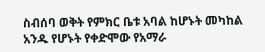ስብሰባ ወቅት የምክር ቤቱ አባል ከሆኑት መካከል አንዱ የሆኑት የቀድሞው የአማራ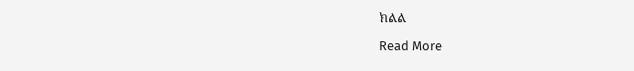ክልል

Read More